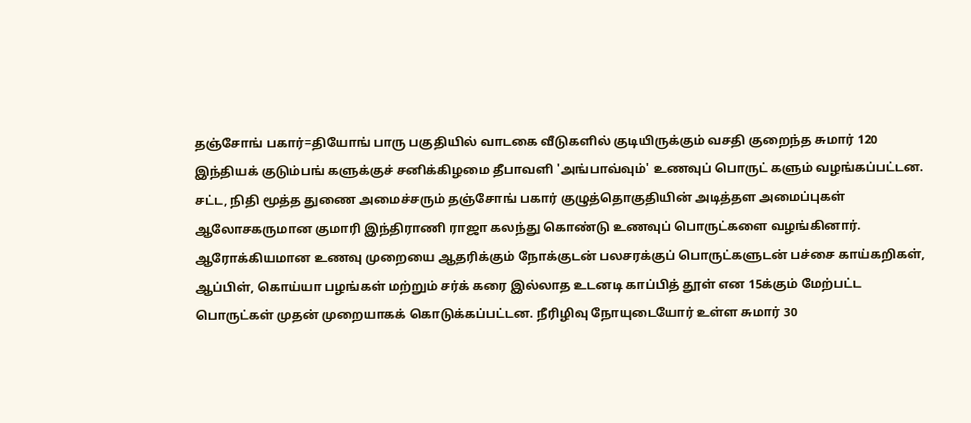தஞ்சோங் பகார்=தியோங் பாரு பகுதியில் வாடகை வீடுகளில் குடியிருக்கும் வசதி குறைந்த சுமார் 120 இந்தியக் குடும்பங் களுக்குச் சனிக்கிழமை தீபாவளி 'அங்பாவ்வும்' உணவுப் பொருட் களும் வழங்கப்பட்டன. சட்ட, நிதி மூத்த துணை அமைச்சரும் தஞ்சோங் பகார் குழுத்தொகுதியின் அடித்தள அமைப்புகள் ஆலோசகருமான குமாரி இந்திராணி ராஜா கலந்து கொண்டு உணவுப் பொருட்களை வழங்கினார்.
ஆரோக்கியமான உணவு முறையை ஆதரிக்கும் நோக்குடன் பலசரக்குப் பொருட்களுடன் பச்சை காய்கறிகள், ஆப்பிள், கொய்யா பழங்கள் மற்றும் சர்க் கரை இல்லாத உடனடி காப்பித் தூள் என 15க்கும் மேற்பட்ட பொருட்கள் முதன் முறையாகக் கொடுக்கப்பட்டன. நீரிழிவு நோயுடையோர் உள்ள சுமார் 30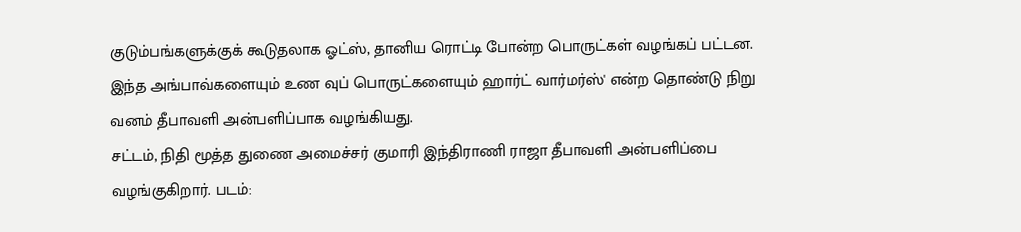குடும்பங்களுக்குக் கூடுதலாக ஓட்ஸ், தானிய ரொட்டி போன்ற பொருட்கள் வழங்கப் பட்டன. இந்த அங்பாவ்களையும் உண வுப் பொருட்களையும் ஹார்ட் வார்மர்ஸ்' என்ற தொண்டு நிறு வனம் தீபாவளி அன்பளிப்பாக வழங்கியது.
சட்டம், நிதி மூத்த துணை அமைச்சர் குமாரி இந்திராணி ராஜா தீபாவளி அன்பளிப்பை வழங்குகிறார். படம்: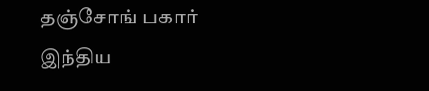தஞ்சோங் பகார் இந்திய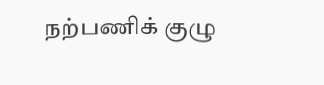நற்பணிக் குழு